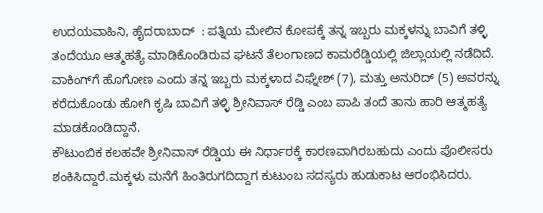ಉದಯವಾಹಿನಿ, ಹೈದರಾಬಾದ್  : ಪತ್ನಿಯ ಮೇಲಿನ ಕೋಪಕ್ಕೆ ತನ್ನ ಇಬ್ಬರು ಮಕ್ಕಳನ್ನು ಬಾವಿಗೆ ತಳ್ಳಿ ತಂದೆಯೂ ಆತ್ಮಹತ್ಯೆ ಮಾಡಿಕೊಂಡಿರುವ ಘಟನೆ ತೆಲಂಗಾಣದ ಕಾಮರೆಡ್ಡಿಯಲ್ಲಿ ಜಿಲ್ಲಾಯಲ್ಲಿ ನಡೆದಿದೆ. ವಾಕಿಂಗ್‌ಗೆ ಹೊಗೋಣ ಎಂದು ತನ್ನ ಇಬ್ಬರು ಮಕ್ಕಳಾದ ವಿಘ್ನೇಶ್ (7), ಮತ್ತು ಅನುರಿದ್ (5) ಅವರನ್ನು ಕರೆದುಕೊಂಡು ಹೋಗಿ ಕೃಷಿ ಬಾವಿಗೆ ತಳ್ಳಿ ಶ್ರೀನಿವಾಸ್ ರೆಡ್ಡಿ ಎಂಬ ಪಾಪಿ ತಂದೆ ತಾನು ಹಾರಿ ಆತ್ಮಹತ್ಯೆ ಮಾಡಕೊಂಡಿದ್ದಾನೆ.
ಕೌಟುಂಬಿಕ ಕಲಹವೇ ಶ್ರೀನಿವಾಸ್ ರೆಡ್ಡಿಯ ಈ ನಿರ್ಧಾರಕ್ಕೆ ಕಾರಣವಾಗಿರಬಹುದು ಎಂದು ಪೊಲೀಸರು ಶಂಕಿಸಿದ್ದಾರೆ.ಮಕ್ಕಳು ಮನೆಗೆ ಹಿಂತಿರುಗದಿದ್ದಾಗ ಕುಟುಂಬ ಸದಸ್ಯರು ಹುಡುಕಾಟ ಆರಂಭಿಸಿದರು.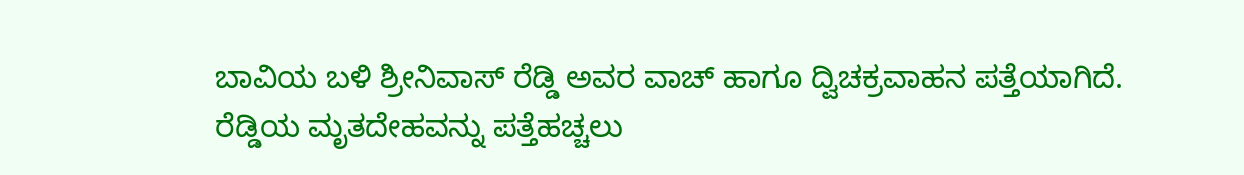ಬಾವಿಯ ಬಳಿ ಶ್ರೀನಿವಾಸ್ ರೆಡ್ಡಿ ಅವರ ವಾಚ್ ಹಾಗೂ ದ್ವಿಚಕ್ರವಾಹನ ಪತ್ತೆಯಾಗಿದೆ.
ರೆಡ್ಡಿಯ ಮೃತದೇಹವನ್ನು ಪತ್ತೆಹಚ್ಚಲು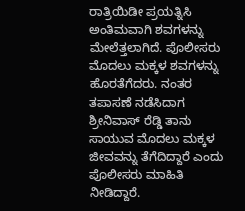ರಾತ್ರಿಯಿಡೀ ಪ್ರಯತ್ನಿಸಿ ಅಂತಿಮವಾಗಿ ಶವಗಳನ್ನು ಮೇಲೆತ್ತಲಾಗಿದೆ. ಪೊಲೀಸರು ಮೊದಲು ಮಕ್ಕಳ ಶವಗಳನ್ನು ಹೊರತೆಗೆದರು. ನಂತರ ತಪಾಸಣೆ ನಡೆಸಿದಾಗ ಶ್ರೀನಿವಾಸ್ ರೆಡ್ಡಿ ತಾನು ಸಾಯುವ ಮೊದಲು ಮಕ್ಕಳ ಜೀವವನ್ನು ತೆಗೆದಿದ್ದಾರೆ ಎಂದು ಪೊಲೀಸರು ಮಾಹಿತಿ ನೀಡಿದ್ದಾರೆ.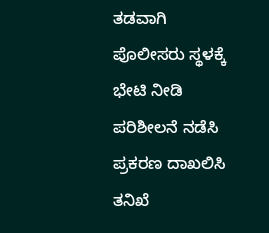ತಡವಾಗಿ ಪೊಲೀಸರು ಸ್ಥಳಕ್ಕೆ ಭೇಟಿ ನೀಡಿ ಪರಿಶೀಲನೆ ನಡೆಸಿ ಪ್ರಕರಣ ದಾಖಲಿಸಿ ತನಿಖೆ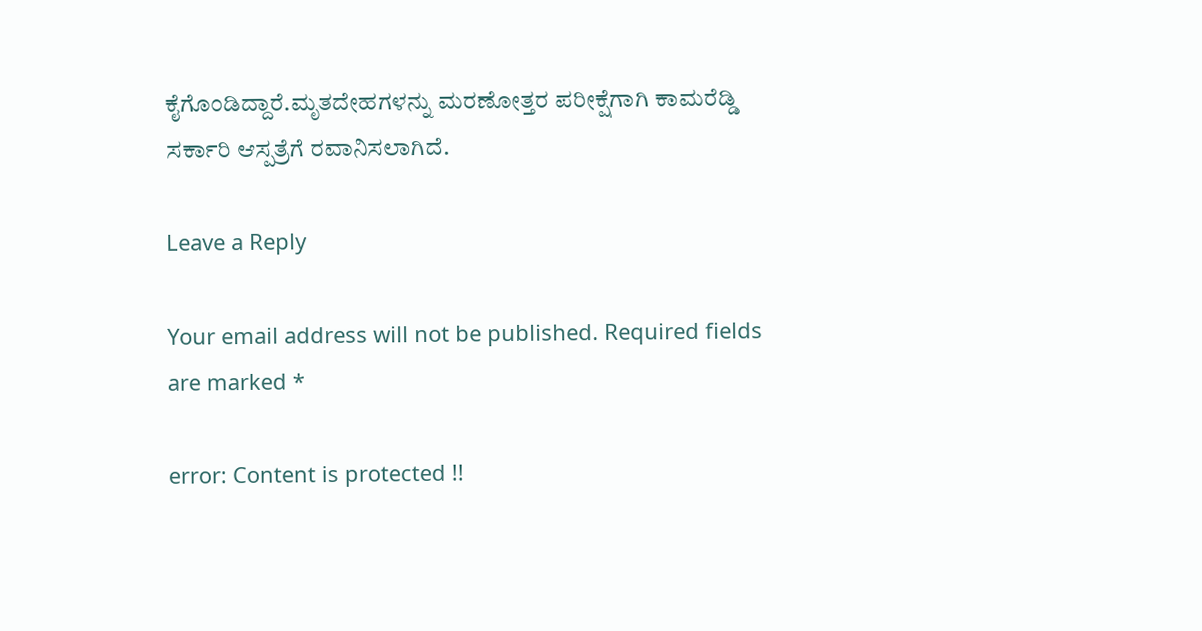ಕೈಗೊಂಡಿದ್ದಾರೆ.ಮೃತದೇಹಗಳನ್ನು ಮರಣೋತ್ತರ ಪರೀಕ್ಷೆಗಾಗಿ ಕಾಮರೆಡ್ಡಿ ಸರ್ಕಾರಿ ಆಸ್ಪತ್ರೆಗೆ ರವಾನಿಸಲಾಗಿದೆ.

Leave a Reply

Your email address will not be published. Required fields are marked *

error: Content is protected !!